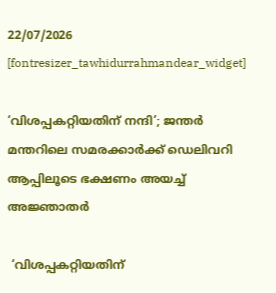22/07/2026
[fontresizer_tawhidurrahmandear_widget]

‘വിശപ്പകറ്റിയതിന് നന്ദി’; ജന്തർ മന്തറിലെ സമരക്കാർക്ക് ഡെലിവറി ആപ്പിലൂടെ ഭക്ഷണം അയച്ച് അജ്ഞാതർ

 ‘വിശപ്പകറ്റിയതിന്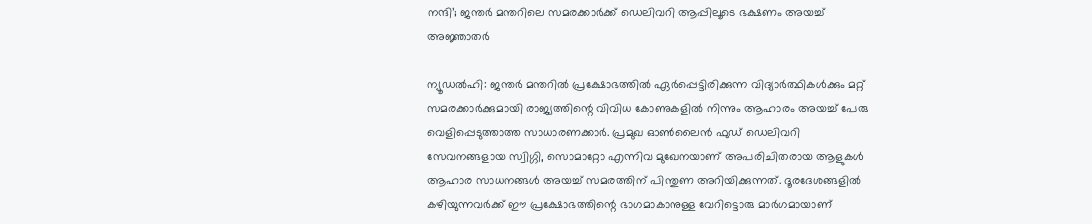നന്ദി’; ജന്തർ മന്തറിലെ സമരക്കാർക്ക് ഡെലിവറി ആപ്പിലൂടെ ഭക്ഷണം അയച്ച് അജ്ഞാതർ

ന്യൂഡൽഹി: ജന്തർ മന്തറിൽ പ്രക്ഷോഭത്തിൽ ഏർപ്പെട്ടിരിക്കുന്ന വിദ്യാർത്ഥികൾക്കും മറ്റ് സമരക്കാർക്കുമായി രാജ്യത്തിന്റെ വിവിധ കോണുകളിൽ നിന്നും ആഹാരം അയച്ച് പേരു വെളിപ്പെടുത്താത്ത സാധാരണക്കാർ. പ്രമുഖ ഓൺലൈൻ ഫുഡ് ഡെലിവറി സേവനങ്ങളായ സ്വിഗ്ഗി, സൊമാറ്റോ എന്നിവ മുഖേനയാണ് അപരിചിതരായ ആളുകൾ ആഹാര സാധനങ്ങൾ അയച്ച് സമരത്തിന് പിന്തുണ അറിയിക്കുന്നത്. ദൂരദേശങ്ങളിൽ കഴിയുന്നവർക്ക് ഈ പ്രക്ഷോഭത്തിന്റെ ഭാഗമാകാനുള്ള വേറിട്ടൊരു മാർഗമായാണ്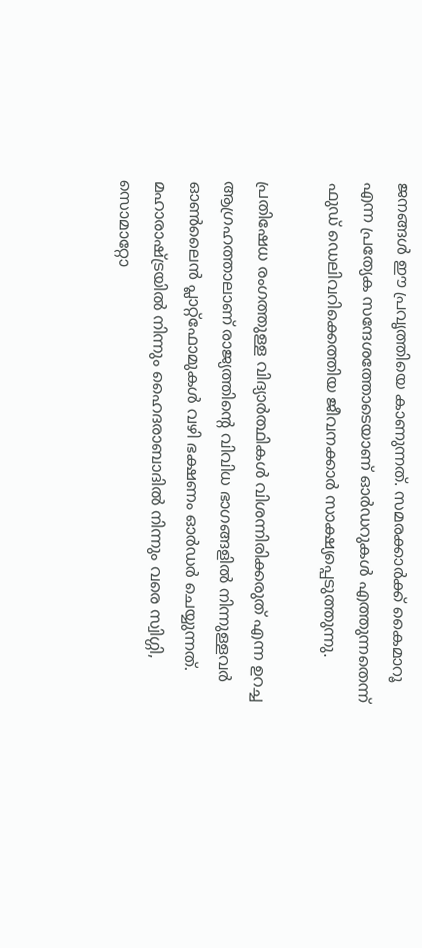ജനങ്ങൾ ഈ പ്രവൃത്തിയെ കാണുന്നത്. സമരക്കാർക്ക് കൈമാറൂ എന്ന പ്രത്യേക സന്ദേശത്തോടെയാണ് ഓർഡറുകൾ എത്തുന്നതെന്ന് ഫുഡ് ഡെലിവറിക്കെത്തിയ ജീവനക്കാർ സാക്ഷ്യപ്പെടുത്തുന്നു.

പ്രതിഷേധ രംഗത്തുള്ള വിദ്യാർത്ഥികൾ വിശന്നിരിക്കരുത് എന്ന ഉറച്ച ആഗ്രഹത്താലാണ് രാജ്യത്തിന്റെ വിവിധ ഭാഗങ്ങളിൽ നിന്നുള്ളവർ ഓൺലൈൻ പ്ലാറ്റ്‌ഫോമുകൾ വഴി ഭക്ഷണം ഓർഡർ ചെയ്യുന്നത്. മഹാരാഷ്ട്രയിൽ നിന്നും ഹൈദരാബാദിൽ നിന്നും വരെ സ്വിഗ്ഗി, സൊമാറ്റോ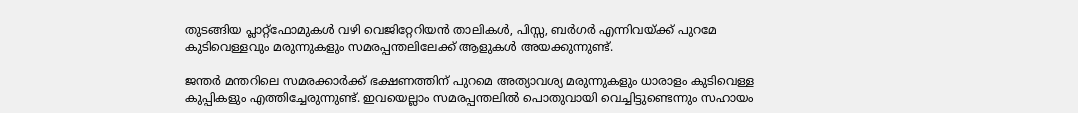തുടങ്ങിയ പ്ലാറ്റ്‌ഫോമുകൾ വഴി വെജിറ്റേറിയൻ താലികൾ, പിസ്സ, ബർഗർ എന്നിവയ്ക്ക് പുറമേ കുടിവെള്ളവും മരുന്നുകളും സമരപ്പന്തലിലേക്ക് ആളുകൾ അയക്കുന്നുണ്ട്.

ജന്തർ മന്തറിലെ സമരക്കാർക്ക് ഭക്ഷണത്തിന് പുറമെ അത്യാവശ്യ മരുന്നുകളും ധാരാളം കുടിവെള്ള കുപ്പികളും എത്തിച്ചേരുന്നുണ്ട്. ഇവയെല്ലാം സമരപ്പന്തലിൽ പൊതുവായി വെച്ചിട്ടുണ്ടെന്നും സഹായം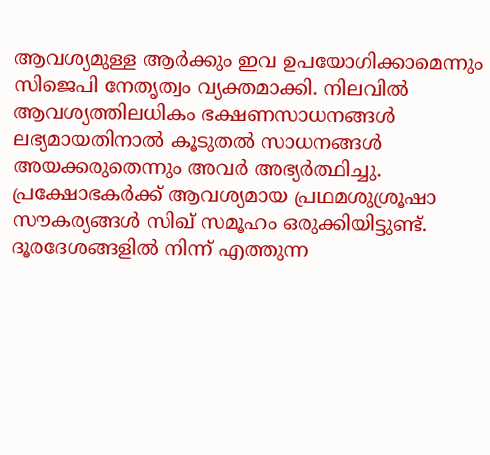ആവശ്യമുള്ള ആർക്കും ഇവ ഉപയോഗിക്കാമെന്നും സിജെപി നേതൃത്വം വ്യക്തമാക്കി. നിലവിൽ ആവശ്യത്തിലധികം ഭക്ഷണസാധനങ്ങൾ ലഭ്യമായതിനാൽ കൂടുതൽ സാധനങ്ങൾ അയക്കരുതെന്നും അവർ അഭ്യർത്ഥിച്ചു. പ്രക്ഷോഭകർക്ക് ആവശ്യമായ പ്രഥമശുശ്രൂഷാ സൗകര്യങ്ങൾ സിഖ് സമൂഹം ഒരുക്കിയിട്ടുണ്ട്. ദൂരദേശങ്ങളിൽ നിന്ന് എത്തുന്ന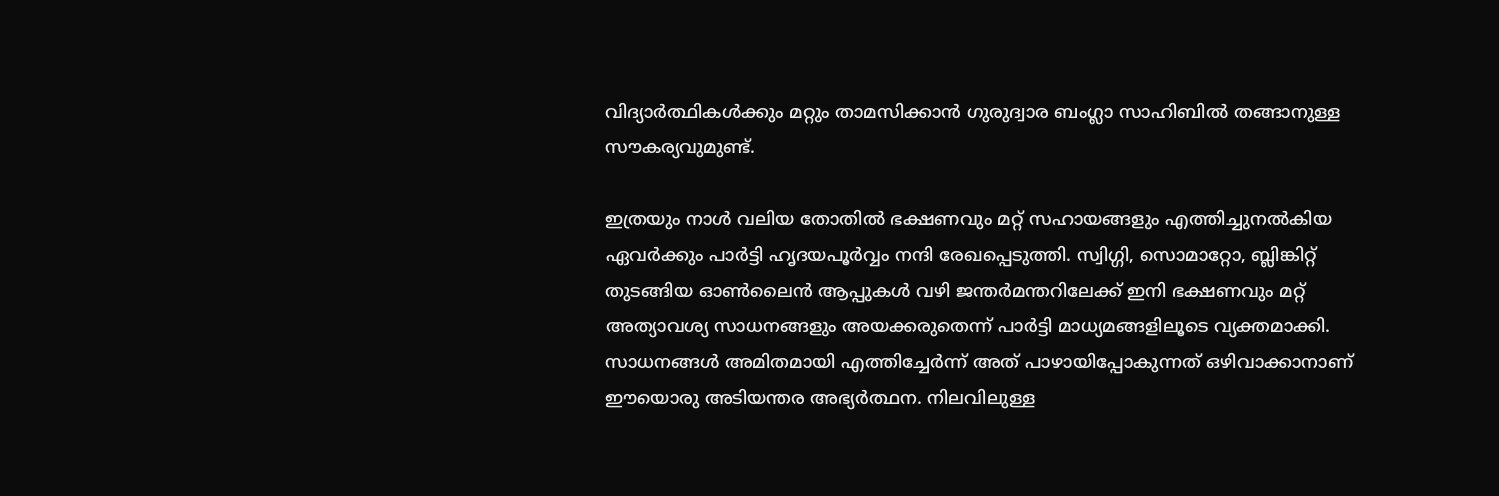വിദ്യാർത്ഥികൾക്കും മറ്റും താമസിക്കാൻ ഗുരുദ്വാര ബംഗ്ലാ സാഹിബിൽ തങ്ങാനുള്ള സൗകര്യവുമുണ്ട്.

ഇത്രയും നാൾ വലിയ തോതിൽ ഭക്ഷണവും മറ്റ് സഹായങ്ങളും എത്തിച്ചുനൽകിയ ഏവർക്കും പാർട്ടി ഹൃദയപൂർവ്വം നന്ദി രേഖപ്പെടുത്തി. സ്വിഗ്ഗി, സൊമാറ്റോ, ബ്ലിങ്കിറ്റ് തുടങ്ങിയ ഓൺലൈൻ ആപ്പുകൾ വഴി ജന്തർമന്തറിലേക്ക് ഇനി ഭക്ഷണവും മറ്റ് അത്യാവശ്യ സാധനങ്ങളും അയക്കരുതെന്ന് പാർട്ടി മാധ്യമങ്ങളിലൂടെ വ്യക്തമാക്കി. സാധനങ്ങൾ അമിതമായി എത്തിച്ചേർന്ന് അത് പാഴായിപ്പോകുന്നത് ഒഴിവാക്കാനാണ് ഈയൊരു അടിയന്തര അഭ്യർത്ഥന. നിലവിലുള്ള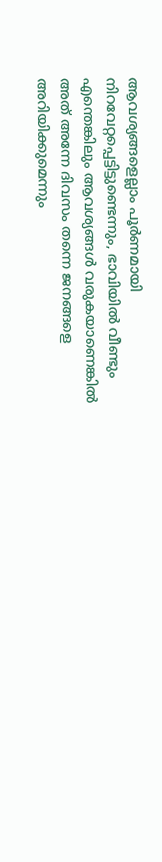ആവശ്യങ്ങളെല്ലാം പൂർണമായി നിറവേറ്റപ്പെട്ടിട്ടുണ്ടെന്നും, ഭാവിയിൽ വീണ്ടും എന്തെങ്കിലും ആവശ്യങ്ങൾ വരുകയാണെങ്കിൽ അത് അന്നേ ദിവസം തന്നെ ജനങ്ങളെ അറിയിക്കുമെന്നും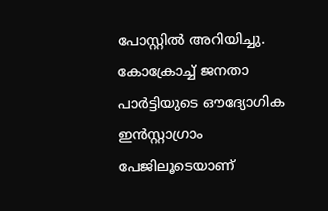പോസ്റ്റിൽ അറിയിച്ചു. കോക്രോച്ച് ജനതാ പാർട്ടിയുടെ ഔദ്യോഗിക ഇൻസ്റ്റാഗ്രാം പേജിലൂടെയാണ്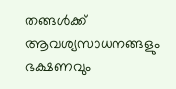തങ്ങൾക്ക് ആവശ്യസാധനങ്ങളും ഭക്ഷണവും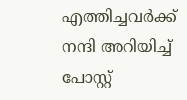എത്തിച്ചവർക്ക് നന്ദി അറിയിച്ച് പോസ്റ്റ്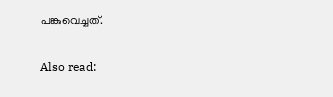പങ്കുവെച്ചത്.

Also read: